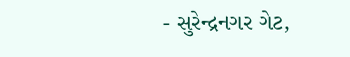- સુરેન્દ્રનગર ગેટ,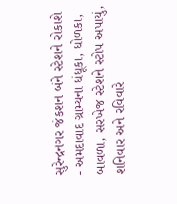સુરેન્દ્રનગર જંકશન બંને સ્ટેશને રોકાશે
- અમદાવાદ ગ્રામ્યના ધંધૂકા, ધોળકા, બાવળા, સરખેજ સ્ટેશને સ્ટોપ અપાયું, શનિવાર અને રવિવારે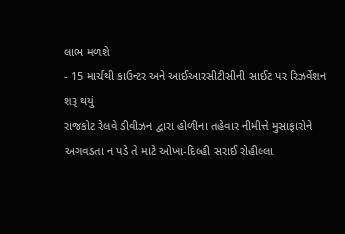લાભ મળશે
- 15 માર્ચથી કાઉન્ટર અને આઈઆરસીટીસીની સાઈટ પર રિઝર્વેશન શરૂ થયું
રાજકોટ રેલવે ડીવીઝન દ્વારા હોળીના તહેવાર નીમીત્તે મુસાફારોને અગવડતા ન પડે તે માટે ઓખા-દિલ્હી સરાઈ રોહીલ્લા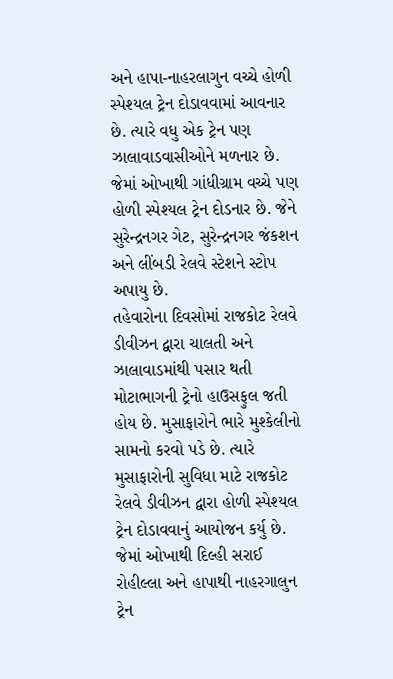અને હાપા-નાહરલાગુન વચ્ચે હોળી સ્પેશ્યલ ટ્રેન દોડાવવામાં આવનાર છે. ત્યારે વધુ એક ટ્રેન પણ ઝાલાવાડવાસીઓને મળનાર છે. જેમાં ઓખાથી ગાંધીગ્રામ વચ્ચે પણ હોળી સ્પેશ્યલ ટ્રેન દોડનાર છે. જેને સુરેન્દ્રનગર ગેટ, સુરેન્દ્રનગર જંકશન અને લીંબડી રેલવે સ્ટેશને સ્ટોપ અપાયુ છે.
તહેવારોના દિવસોમાં રાજકોટ રેલવે ડીવીઝન દ્વારા ચાલતી અને ઝાલાવાડમાંથી પસાર થતી મોટાભાગની ટ્રેનો હાઉસફુલ જતી હોય છે. મુસાફારોને ભારે મુશ્કેલીનો સામનો કરવો પડે છે. ત્યારે મુસાફારોની સુવિધા માટે રાજકોટ રેલવે ડીવીઝન દ્વારા હોળી સ્પેશ્યલ ટ્રેન દોડાવવાનું આયોજન કર્યુ છે. જેમાં ઓખાથી દિલ્હી સરાઈ રોહીલ્લા અને હાપાથી નાહરગાલુન ટ્રેન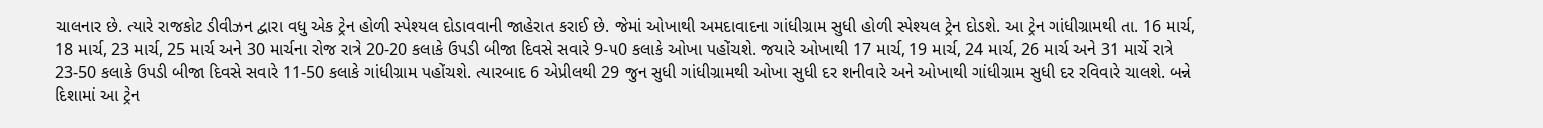ચાલનાર છે. ત્યારે રાજકોટ ડીવીઝન દ્વારા વધુ એક ટ્રેન હોળી સ્પેશ્યલ દોડાવવાની જાહેરાત કરાઈ છે. જેમાં ઓખાથી અમદાવાદના ગાંધીગ્રામ સુધી હોળી સ્પેશ્યલ ટ્રેન દોડશે. આ ટ્રેન ગાંધીગ્રામથી તા. 16 માર્ચ, 18 માર્ચ, 23 માર્ચ, 25 માર્ચ અને 30 માર્ચના રોજ રાત્રે 20-20 કલાકે ઉપડી બીજા દિવસે સવારે 9-૫0 કલાકે ઓખા પહોંચશે. જયારે ઓખાથી 17 માર્ચ, 19 માર્ચ, 24 માર્ચ, 26 માર્ચ અને 31 માર્ચે રાત્રે 23-50 કલાકે ઉપડી બીજા દિવસે સવારે 11-50 કલાકે ગાંધીગ્રામ પહોંચશે. ત્યારબાદ 6 એપ્રીલથી 29 જુન સુધી ગાંધીગ્રામથી ઓખા સુધી દર શનીવારે અને ઓખાથી ગાંધીગ્રામ સુધી દર રવિવારે ચાલશે. બન્ને દિશામાં આ ટ્રેન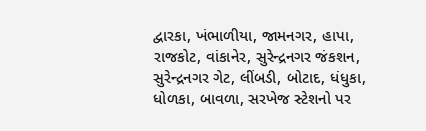દ્વારકા, ખંભાળીયા, જામનગર, હાપા, રાજકોટ, વાંકાનેર, સુરેન્દ્રનગર જંકશન, સુરેન્દ્રનગર ગેટ, લીંબડી, બોટાદ, ધંધુકા, ધોળકા, બાવળા, સરખેજ સ્ટેશનો પર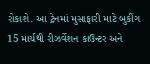રોકાશે. આ ટ્રેનમાં મુસાફારી માટે બુકીંગ 15 માર્ચથી રીઝર્વેશન કાઉન્ટર અને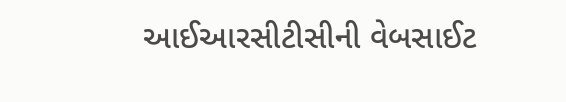આઈઆરસીટીસીની વેબસાઈટ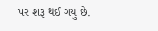પર શરૂ થઈ ગયુ છે.